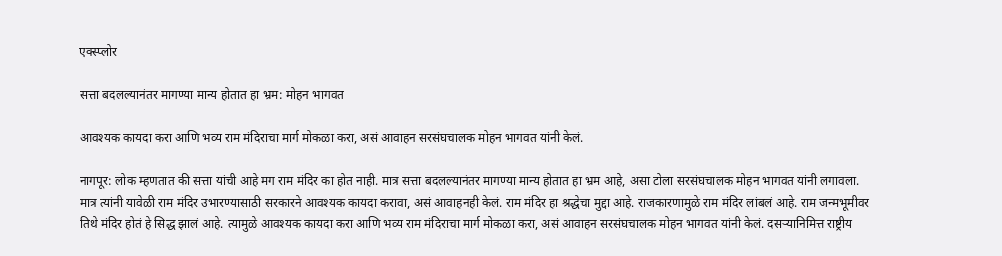एक्स्प्लोर

सत्ता बदलल्यानंतर मागण्या मान्य होतात हा भ्रम: मोहन भागवत

आवश्यक कायदा करा आणि भव्य राम मंदिराचा मार्ग मोकळा करा, असं आवाहन सरसंघचालक मोहन भागवत यांनी केलं.

नागपूर: लोक म्हणतात की सत्ता यांची आहे मग राम मंदिर का होत नाही. मात्र सत्ता बदलल्यानंतर मागण्या मान्य होतात हा भ्रम आहे, असा टोला सरसंघचालक मोहन भागवत यांनी लगावला. मात्र त्यांनी यावेळी राम मंदिर उभारण्यासाठी सरकारने आवश्यक कायदा करावा, असं आवाहनही केलं. राम मंदिर हा श्रद्धेचा मुद्दा आहे. राजकारणामुळे राम मंदिर लांबलं आहे. राम जन्मभूमीवर तिथे मंदिर होतं हे सिद्ध झालं आहे. त्यामुळे आवश्यक कायदा करा आणि भव्य राम मंदिराचा मार्ग मोकळा करा, असं आवाहन सरसंघचालक मोहन भागवत यांनी केलं. दसऱ्यानिमित्त राष्ट्रीय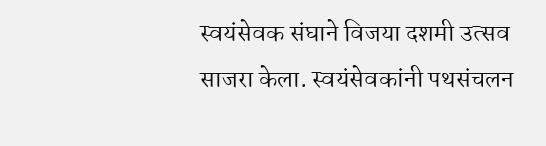स्वयंसेवक संघाने विजया दशमी उत्सव साजरा केला. स्वयंसेवकांनी पथसंचलन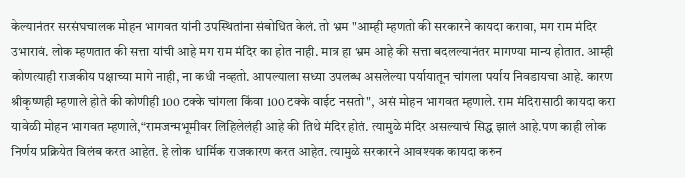केल्यानंतर सरसंघचालक मोहन भागवत यांनी उपस्थितांना संबोधित केलं. तो भ्रम "आम्ही म्हणतो की सरकारने कायदा करावा, मग राम मंदिर उभारावं. लोक म्हणतात की सत्ता यांची आहे मग राम मंदिर का होत नाही. मात्र हा भ्रम आहे की सत्ता बदलल्यानंतर मागण्या मान्य होतात. आम्ही कोणत्याही राजकीय पक्षाच्या मागे नाही, ना कधी नव्हतो. आपल्याला सध्या उपलब्ध असलेल्या पर्यायातून चांगला पर्याय निवडायचा आहे. कारण श्रीकृष्णही म्हणाले होते की कोणीही 100 टक्के चांगला किंवा 100 टक्के वाईट नसतो", असं मोहन भागवत म्हणाले. राम मंदिरासाठी कायदा करा यावेळी मोहन भागवत म्हणाले,“रामजन्मभूमीवर लिहिलेलंही आहे की तिथे मंदिर होतं. त्यामुळे मंदिर असल्याचं सिद्ध झालं आहे.पण काही लोक निर्णय प्रक्रियेत विलंब करत आहेत. हे लोक धार्मिक राजकारण करत आहेत. त्यामुळे सरकारने आवश्यक कायदा करुन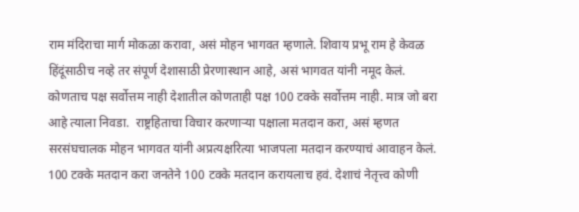राम मंदिराचा मार्ग मोकळा करावा, असं मोहन भागवत म्हणाले. शिवाय प्रभू राम हे केवळ हिंदूंसाठीच नव्हे तर संपूर्ण देशासाठी प्रेरणास्थान आहे, असं भागवत यांनी नमूद केलं. कोणताच पक्ष सर्वोत्तम नाही देशातील कोणताही पक्ष 100 टक्के सर्वोत्तम नाही. मात्र जो बरा आहे त्याला निवडा.  राष्ट्रहिताचा विचार करणाऱ्या पक्षाला मतदान करा, असं म्हणत सरसंघचालक मोहन भागवत यांनी अप्रत्यक्षरित्या भाजपला मतदान करण्याचं आवाहन केलं. 100 टक्के मतदान करा जनतेने 100 टक्के मतदान करायलाच हवं. देशाचं नेतृत्त्व कोणी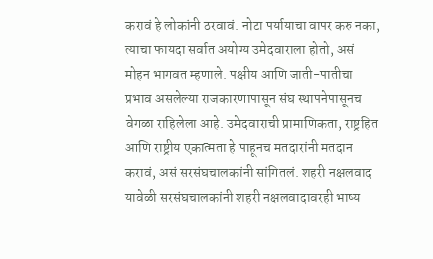करावं हे लोकांनी ठरवावं. नोटा पर्यायाचा वापर करु नका, त्याचा फायदा सर्वात अयोग्य उमेदवाराला होतो, असं मोहन भागवत म्हणाले. पक्षीय आणि जाती-पातीचा प्रभाव असलेल्या राजकारणापासून संघ स्थापनेपासूनच वेगळा राहिलेला आहे. उमेदवाराची प्रामाणिकता, राष्ट्रहित आणि राष्ट्रीय एकात्मता हे पाहूनच मतदारांनी मतदान करावं, असं सरसंघचालकांनी सांगितलं. शहरी नक्षलवाद यावेळी सरसंघचालकांनी शहरी नक्षलवादावरही भाष्य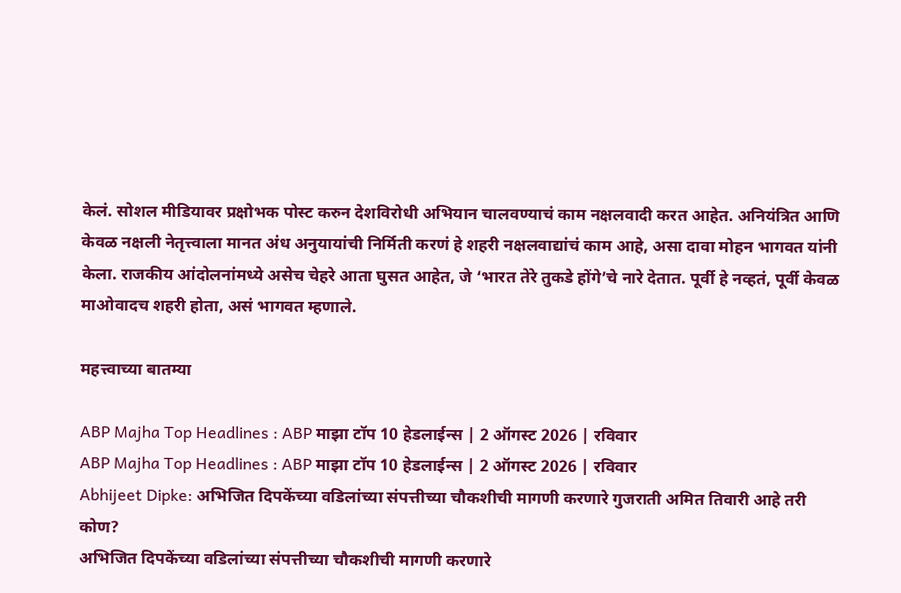केलं. सोशल मीडियावर प्रक्षोभक पोस्ट करुन देशविरोधी अभियान चालवण्याचं काम नक्षलवादी करत आहेत. अनियंत्रित आणि केवळ नक्षली नेतृत्त्वाला मानत अंध अनुयायांची निर्मिती करणं हे शहरी नक्षलवाद्यांचं काम आहे, असा दावा मोहन भागवत यांनी केला. राजकीय आंदोलनांमध्ये असेच चेहरे आता घुसत आहेत, जे ‘भारत तेरे तुकडे होंगे’चे नारे देतात. पूर्वी हे नव्हतं, पूर्वी केवळ माओवादच शहरी होता, असं भागवत म्हणाले.

महत्त्वाच्या बातम्या

ABP Majha Top Headlines : ABP माझा टॉप 10 हेडलाईन्स | 2 ऑगस्ट 2026 | रविवार
ABP Majha Top Headlines : ABP माझा टॉप 10 हेडलाईन्स | 2 ऑगस्ट 2026 | रविवार
Abhijeet Dipke: अभिजित दिपकेंच्या वडिलांच्या संपत्तीच्या चौकशीची मागणी करणारे गुजराती अमित तिवारी आहे तरी कोण?
अभिजित दिपकेंच्या वडिलांच्या संपत्तीच्या चौकशीची मागणी करणारे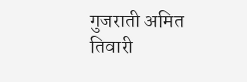गुजराती अमित तिवारी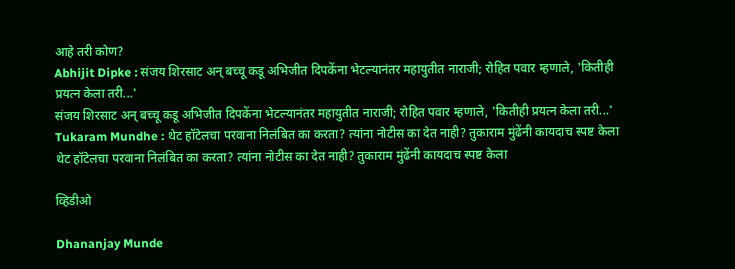आहे तरी कोण?
Abhijit Dipke : संजय शिरसाट अन् बच्चू कडू अभिजीत दिपकेंना भेटल्यानंतर महायुतीत नाराजी; रोहित पवार म्हणाले, 'कितीही प्रयत्न केला तरी...'
संजय शिरसाट अन् बच्चू कडू अभिजीत दिपकेंना भेटल्यानंतर महायुतीत नाराजी; रोहित पवार म्हणाले, 'कितीही प्रयत्न केला तरी...'
Tukaram Mundhe : थेट हॉटेलचा परवाना निलंबित का करता? त्यांना नोटीस का देत नाही? तुकाराम मुंढेंनी कायदाच स्पष्ट केला
थेट हॉटेलचा परवाना निलंबित का करता? त्यांना नोटीस का देत नाही? तुकाराम मुंढेंनी कायदाच स्पष्ट केला

व्हिडीओ

Dhananjay Munde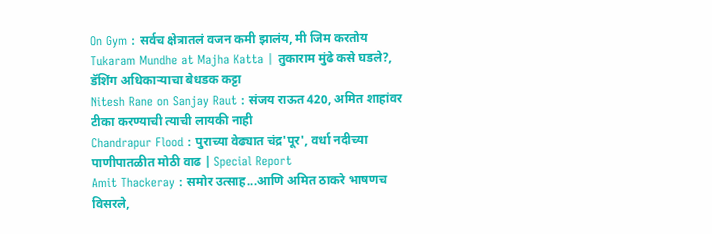On Gym : सर्वच क्षेत्रातलं वजन कमी झालंय, मी जिम करतोय
Tukaram Mundhe at Majha Katta | तुकाराम मुंढे कसे घडले?, डॅशिंग अधिकाऱ्याचा बेधडक कट्टा
Nitesh Rane on Sanjay Raut : संजय राऊत 420, अमित शाहांवर टीका करण्याची त्याची लायकी नाही
Chandrapur Flood : पुराच्या वेढ्यात चंद्र'पूर', वर्धा नदीच्या पाणीपातळीत मोठी वाढ | Special Report
Amit Thackeray : समोर उत्साह...आणि अमित ठाकरे भाषणच विसरले,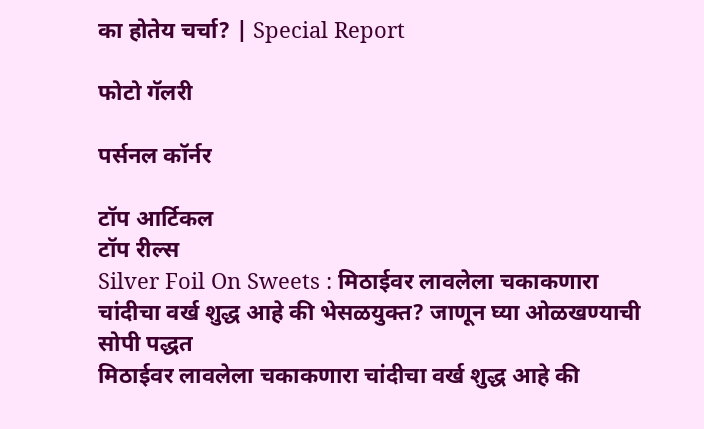का होतेय चर्चा? | Special Report

फोटो गॅलरी

पर्सनल कॉर्नर

टॉप आर्टिकल
टॉप रील्स
Silver Foil On Sweets : मिठाईवर लावलेला चकाकणारा चांदीचा वर्ख शुद्ध आहे की भेसळयुक्त? जाणून घ्या ओळखण्याची सोपी पद्धत
मिठाईवर लावलेला चकाकणारा चांदीचा वर्ख शुद्ध आहे की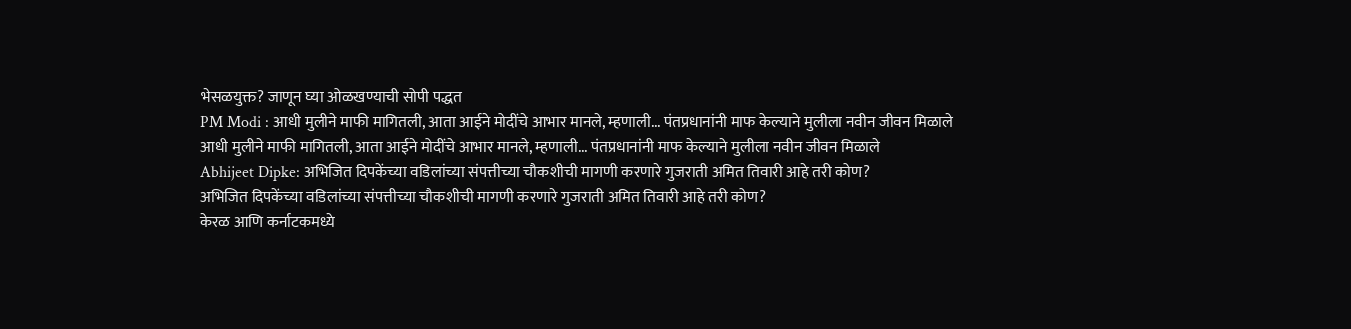भेसळयुक्त? जाणून घ्या ओळखण्याची सोपी पद्धत
PM Modi : आधी मुलीने माफी मागितली, आता आईने मोदींचे आभार मानले, म्हणाली... पंतप्रधानांनी माफ केल्याने मुलीला नवीन जीवन मिळाले
आधी मुलीने माफी मागितली, आता आईने मोदींचे आभार मानले, म्हणाली... पंतप्रधानांनी माफ केल्याने मुलीला नवीन जीवन मिळाले
Abhijeet Dipke: अभिजित दिपकेंच्या वडिलांच्या संपत्तीच्या चौकशीची मागणी करणारे गुजराती अमित तिवारी आहे तरी कोण?
अभिजित दिपकेंच्या वडिलांच्या संपत्तीच्या चौकशीची मागणी करणारे गुजराती अमित तिवारी आहे तरी कोण?
केरळ आणि कर्नाटकमध्ये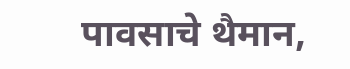पावसाचे थैमान,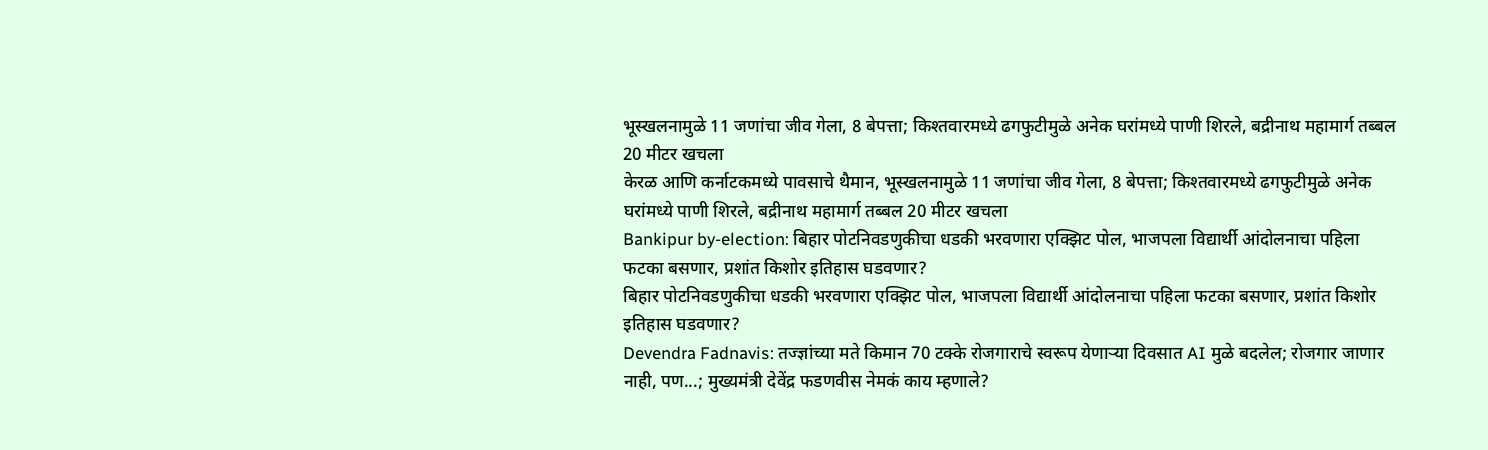भूस्खलनामुळे 11 जणांचा जीव गेला, 8 बेपत्ता; किश्तवारमध्ये ढगफुटीमुळे अनेक घरांमध्ये पाणी शिरले, बद्रीनाथ महामार्ग तब्बल 20 मीटर खचला
केरळ आणि कर्नाटकमध्ये पावसाचे थैमान, भूस्खलनामुळे 11 जणांचा जीव गेला, 8 बेपत्ता; किश्तवारमध्ये ढगफुटीमुळे अनेक घरांमध्ये पाणी शिरले, बद्रीनाथ महामार्ग तब्बल 20 मीटर खचला
Bankipur by-election: बिहार पोटनिवडणुकीचा धडकी भरवणारा एक्झिट पोल, भाजपला विद्यार्थी आंदोलनाचा पहिला फटका बसणार, प्रशांत किशोर इतिहास घडवणार?
बिहार पोटनिवडणुकीचा धडकी भरवणारा एक्झिट पोल, भाजपला विद्यार्थी आंदोलनाचा पहिला फटका बसणार, प्रशांत किशोर इतिहास घडवणार?
Devendra Fadnavis: तज्ज्ञांच्या मते किमान 70 टक्के रोजगाराचे स्वरूप येणाऱ्या दिवसात AI मुळे बदलेल; रोजगार जाणार नाही, पण...; मुख्यमंत्री देवेंद्र फडणवीस नेमकं काय म्हणाले?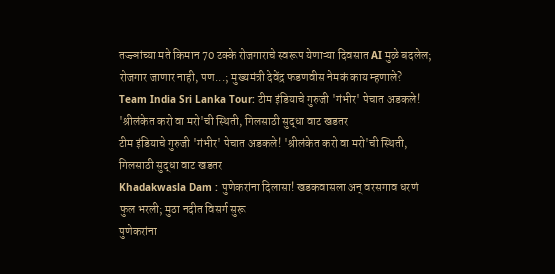तज्ज्ञांच्या मते किमान 70 टक्के रोजगाराचे स्वरूप येणाऱ्या दिवसात AI मुळे बदलेल; रोजगार जाणार नाही, पण...; मुख्यमंत्री देवेंद्र फडणवीस नेमकं काय म्हणाले?
Team India Sri Lanka Tour: टीम इंडियाचे गुरुजी 'गंभीर' पेचात अडकले! 'श्रीलंकेत करो वा मरो'ची स्थिती, गिलसाठी सुद्धा वाट खडतर
टीम इंडियाचे गुरुजी 'गंभीर' पेचात अडकले! 'श्रीलंकेत करो वा मरो'ची स्थिती, गिलसाठी सुद्धा वाट खडतर
Khadakwasla Dam : पुणेकरांना दिलासा! खडकवासला अन् वरसगाव धरणं फुल भरली; मुठा नदीत विसर्ग सुरू
पुणेकरांना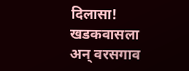दिलासा! खडकवासला अन् वरसगाव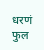धरणं फुल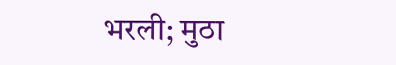भरली; मुठा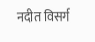नदीत विसर्ग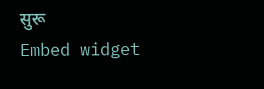सुरू
Embed widget